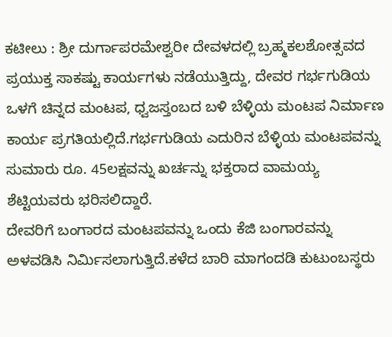ಕಟೀಲು : ಶ್ರೀ ದುರ್ಗಾಪರಮೇಶ್ವರೀ ದೇವಳದಲ್ಲಿ ಬ್ರಹ್ಮಕಲಶೋತ್ಸವದ ಪ್ರಯುಕ್ತ ಸಾಕಷ್ಟು ಕಾರ್ಯಗಳು ನಡೆಯುತ್ತಿದ್ದು, ದೇವರ ಗರ್ಭಗುಡಿಯ ಒಳಗೆ ಚಿನ್ನದ ಮಂಟಪ, ಧ್ವಜಸ್ತಂಬದ ಬಳಿ ಬೆಳ್ಳಿಯ ಮಂಟಪ ನಿರ್ಮಾಣ ಕಾರ್ಯ ಪ್ರಗತಿಯಲ್ಲಿದೆ.ಗರ್ಭಗುಡಿಯ ಎದುರಿನ ಬೆಳ್ಳಿಯ ಮಂಟಪವನ್ನು ಸುಮಾರು ರೂ. 45ಲಕ್ಷವನ್ನು ಖರ್ಚನ್ನು ಭಕ್ತರಾದ ವಾಮಯ್ಯ ಶೆಟ್ಟಿಯವರು ಭರಿಸಲಿದ್ದಾರೆ.
ದೇವರಿಗೆ ಬಂಗಾರದ ಮಂಟಪವನ್ನು ಒಂದು ಕೆಜಿ ಬಂಗಾರವನ್ನು ಅಳವಡಿಸಿ ನಿರ್ಮಿಸಲಾಗುತ್ತಿದೆ.ಕಳೆದ ಬಾರಿ ಮಾಗಂದಡಿ ಕುಟುಂಬಸ್ಥರು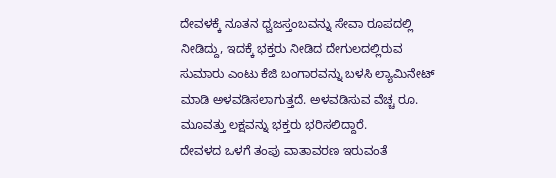ದೇವಳಕ್ಕೆ ನೂತನ ಧ್ವಜಸ್ತಂಬವನ್ನು ಸೇವಾ ರೂಪದಲ್ಲಿ ನೀಡಿದ್ದು, ಇದಕ್ಕೆ ಭಕ್ತರು ನೀಡಿದ ದೇಗುಲದಲ್ಲಿರುವ ಸುಮಾರು ಎಂಟು ಕೆಜಿ ಬಂಗಾರವನ್ನು ಬಳಸಿ ಲ್ಯಾಮಿನೇಟ್ ಮಾಡಿ ಅಳವಡಿಸಲಾಗುತ್ತದೆ. ಅಳವಡಿಸುವ ವೆಚ್ಚ ರೂ. ಮೂವತ್ತು ಲಕ್ಷವನ್ನು ಭಕ್ತರು ಭರಿಸಲಿದ್ದಾರೆ.
ದೇವಳದ ಒಳಗೆ ತಂಪು ವಾತಾವರಣ ಇರುವಂತೆ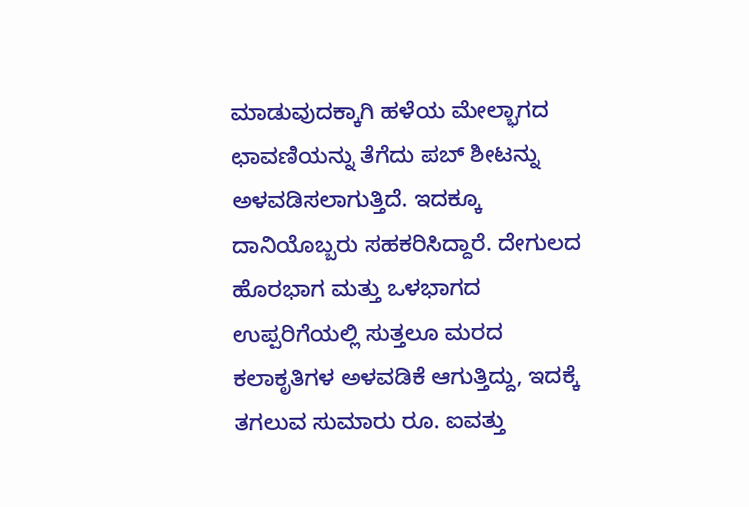ಮಾಡುವುದಕ್ಕಾಗಿ ಹಳೆಯ ಮೇಲ್ಭಾಗದ ಛಾವಣಿಯನ್ನು ತೆಗೆದು ಪಬ್ ಶೀಟನ್ನು ಅಳವಡಿಸಲಾಗುತ್ತಿದೆ. ಇದಕ್ಕೂ ದಾನಿಯೊಬ್ಬರು ಸಹಕರಿಸಿದ್ದಾರೆ. ದೇಗುಲದ ಹೊರಭಾಗ ಮತ್ತು ಒಳಭಾಗದ ಉಪ್ಪರಿಗೆಯಲ್ಲಿ ಸುತ್ತಲೂ ಮರದ ಕಲಾಕೃತಿಗಳ ಅಳವಡಿಕೆ ಆಗುತ್ತಿದ್ದು, ಇದಕ್ಕೆ ತಗಲುವ ಸುಮಾರು ರೂ. ಐವತ್ತು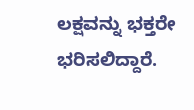ಲಕ್ಷವನ್ನು ಭಕ್ತರೇ ಭರಿಸಲಿದ್ದಾರೆ.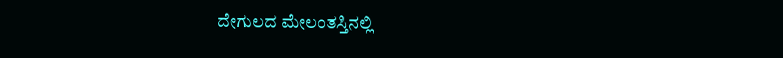ದೇಗುಲದ ಮೇಲಂತಸ್ತಿನಲ್ಲಿ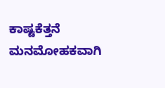ಕಾಷ್ಟಕೆತ್ತನೆ ಮನಮೋಹಕವಾಗಿ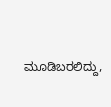ಮೂಡಿಬರಲಿದ್ದು,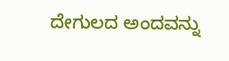ದೇಗುಲದ ಅಂದವನ್ನು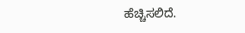ಹೆಚ್ಚಿಸಲಿದೆ.